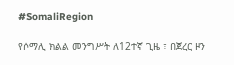#SomaliRegion

የሶማሊ ክልል መንግሥት ለ12ተኛ ጊዜ ፣ በጀረር ዞን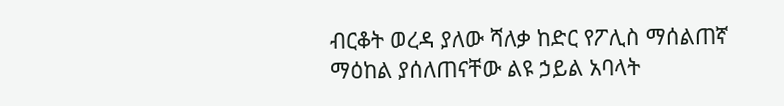ብርቆት ወረዳ ያለው ሻለቃ ከድር የፖሊስ ማሰልጠኛ ማዕከል ያሰለጠናቸው ልዩ ኃይል አባላት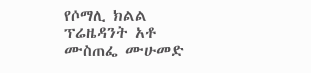የሶማሊ ክልል ፕሬዜዳንት አቶ ሙስጠፌ ሙሁመድ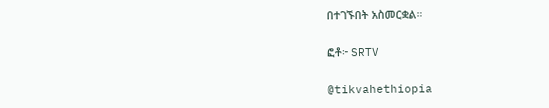በተገኙበት አስመርቋል።

ፎቶ፦ SRTV

@tikvahethiopia